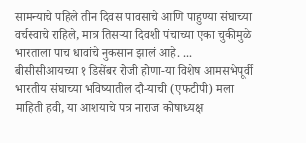सामन्याचे पहिले तीन दिवस पावसाचे आणि पाहुण्या संघाच्या वर्चस्वाचे राहिले, मात्र तिसऱ्या दिवशी पंचाच्या एका चुकीमुळे भारताला पाच धावांचे नुकसान झालं आहे. ...
बीसीसीआयच्या १ डिसेंबर रोजी होणा-या विशेष आमसभेपूर्वी भारतीय संघाच्या भविष्यातील दौ-याची (एफटीपी) मला माहिती हवी, या आशयाचे पत्र नाराज कोषाध्यक्ष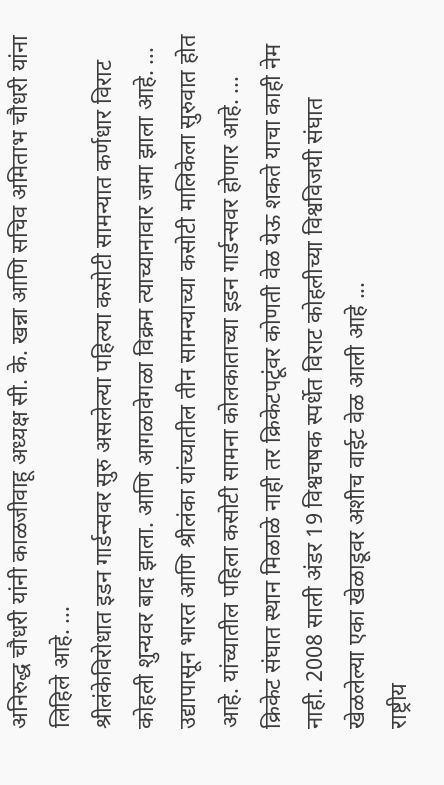अनिरुद्ध चौधरी यांनी काळजीवाहू अध्यक्ष सी. के. खन्ना आणि सचिव अमिताभ चौधरी यांना लिहिले आहे. ...
श्रीलंकेविरोधात इडन गार्डन्सवर सुरु असलेल्या पहिल्या कसोटी सामन्यात कर्णधार विराट कोहली शुन्यवर बाद झाला. आणि आगळावेगळा विक्रम त्याच्यानावार जमा झाला आहे. ...
उद्यापासून भारत आणि श्रीलंका यांच्यातील तीन सामन्याच्या कसोटी मालिकेला सुरुवात होत आहे. यांच्यातील पहिला कसोटी सामना कोलकाताच्या इडन गार्डन्सवर होणार आहे. ...
क्रिकेट संघात स्थान मिळाळे नाही तर क्रिकेटपटूंवर कोणती वेळ येऊ शकते याचा काही नेम नाही. 2008 साली अंडर 19 विश्वचषक स्पर्धेत विराट कोहलीच्या विश्वविजयी संघात खेळलेल्या एका खेळाडूवर अशीच वाईट वेळ आली आहे ...
राष्ट्रीय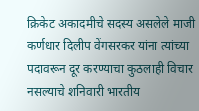क्रिकेट अकादमीचे सदस्य असलेले माजी कर्णधार दिलीप वेंगसरकर यांना त्यांच्या पदावरून दूर करण्याचा कुठलाही विचार नसल्याचे शनिवारी भारतीय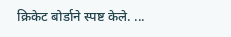क्रिकेट बोर्डाने स्पष्ट केले. ...